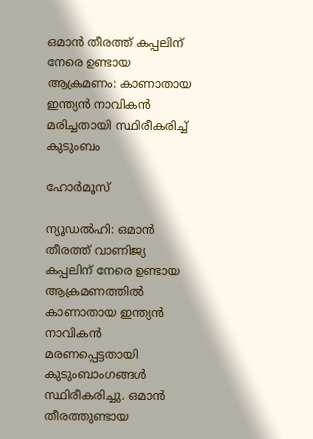ഒമാൻ തീരത്ത് കപ്പലിന് നേരെ ഉണ്ടായ ആക്രമണം: കാണാതായ ഇന്ത്യൻ നാവികൻ മരിച്ചതായി സ്ഥിരീകരിച്ച് കുടുംബം

ഹോർമൂസ്

ന്യൂഡൽഹി: ഒമാൻ തീരത്ത് വാണിജ്യ കപ്പലിന് നേരെ ഉണ്ടായ ആക്രമണത്തിൽ കാണാതായ ഇന്ത്യൻ നാവികൻ മരണപ്പെട്ടതായി കുടുംബാംഗങ്ങൾ സ്ഥിരീകരിച്ചു. ഒമാൻ തീരത്തുണ്ടായ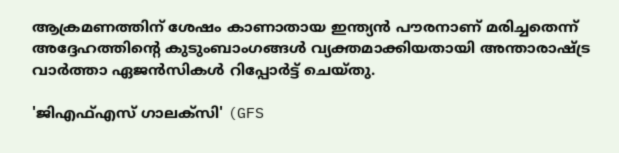ആക്രമണത്തിന് ശേഷം കാണാതായ ഇന്ത്യൻ പൗരനാണ് മരിച്ചതെന്ന് അദ്ദേഹത്തിന്റെ കുടുംബാംഗങ്ങൾ വ്യക്തമാക്കിയതായി അന്താരാഷ്ട്ര വാർത്താ ഏജൻസികൾ റിപ്പോർട്ട് ചെയ്തു.

'ജിഎഫ്എസ് ഗാലക്‌സി' (GFS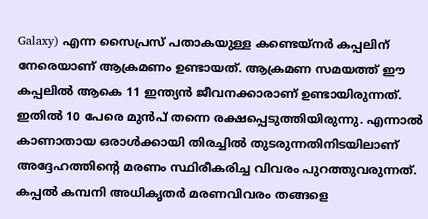Galaxy) എന്ന സൈപ്രസ് പതാകയുള്ള കണ്ടെയ്‌നർ കപ്പലിന് നേരെയാണ് ആക്രമണം ഉണ്ടായത്. ആക്രമണ സമയത്ത് ഈ കപ്പലിൽ ആകെ 11 ഇന്ത്യൻ ജീവനക്കാരാണ് ഉണ്ടായിരുന്നത്. ഇതിൽ 10 പേരെ മുൻപ് തന്നെ രക്ഷപ്പെടുത്തിയിരുന്നു. എന്നാൽ കാണാതായ ഒരാൾക്കായി തിരച്ചിൽ തുടരുന്നതിനിടയിലാണ് അദ്ദേഹത്തിന്റെ മരണം സ്ഥിരീകരിച്ച വിവരം പുറത്തുവരുന്നത്. കപ്പൽ കമ്പനി അധികൃതർ മരണവിവരം തങ്ങളെ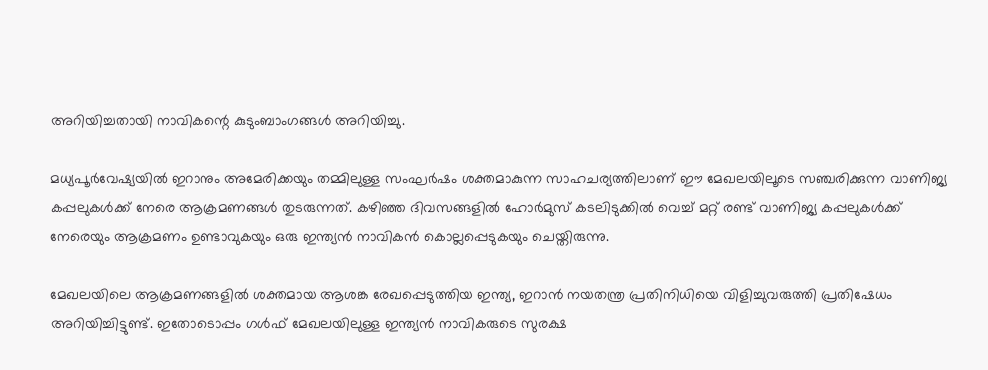അറിയിച്ചതായി നാവികന്റെ കുടുംബാംഗങ്ങൾ അറിയിച്ചു.

മധ്യപൂർവേഷ്യയിൽ ഇറാനും അമേരിക്കയും തമ്മിലുള്ള സംഘർഷം ശക്തമാകുന്ന സാഹചര്യത്തിലാണ് ഈ മേഖലയിലൂടെ സഞ്ചരിക്കുന്ന വാണിജ്യ കപ്പലുകൾക്ക് നേരെ ആക്രമണങ്ങൾ തുടരുന്നത്. കഴിഞ്ഞ ദിവസങ്ങളിൽ ഹോർമുസ് കടലിടുക്കിൽ വെച്ച് മറ്റ് രണ്ട് വാണിജ്യ കപ്പലുകൾക്ക് നേരെയും ആക്രമണം ഉണ്ടാവുകയും ഒരു ഇന്ത്യൻ നാവികൻ കൊല്ലപ്പെടുകയും ചെയ്തിരുന്നു.

മേഖലയിലെ ആക്രമണങ്ങളിൽ ശക്തമായ ആശങ്ക രേഖപ്പെടുത്തിയ ഇന്ത്യ, ഇറാൻ നയതന്ത്ര പ്രതിനിധിയെ വിളിച്ചുവരുത്തി പ്രതിഷേധം അറിയിച്ചിട്ടുണ്ട്. ഇതോടൊപ്പം ഗൾഫ് മേഖലയിലുള്ള ഇന്ത്യൻ നാവികരുടെ സുരക്ഷ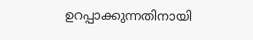ഉറപ്പാക്കുന്നതിനായി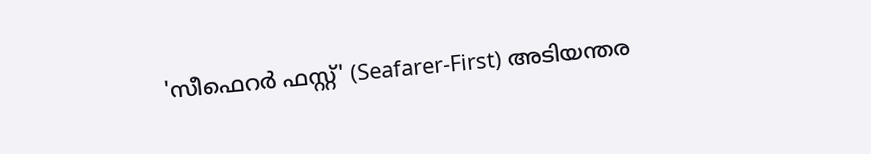'സീഫെറർ ഫസ്റ്റ്' (Seafarer-First) അടിയന്തര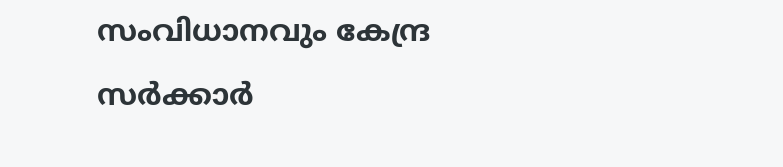സംവിധാനവും കേന്ദ്ര സർക്കാർ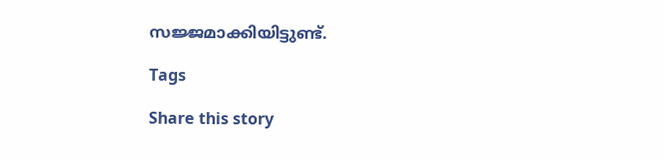സജ്ജമാക്കിയിട്ടുണ്ട്.

Tags

Share this story